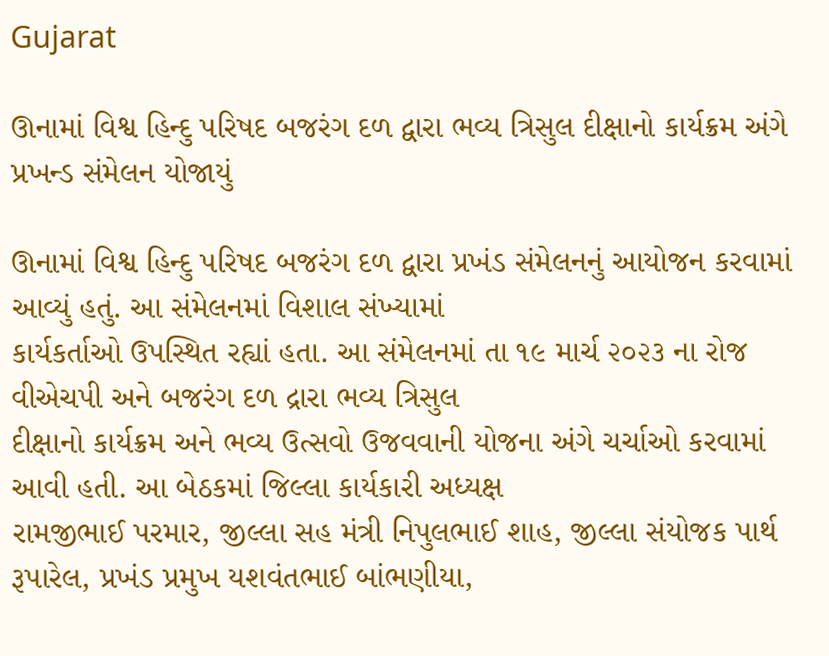Gujarat

ઊનામાં વિશ્વ હિન્દુ પરિષદ બજરંગ દળ દ્વારા ભવ્ય ત્રિસુલ દીક્ષાનો કાર્યક્રમ અંગે પ્રખન્ડ સંમેલન યોજાયું

ઊનામાં વિશ્વ હિન્દુ પરિષદ બજરંગ દળ દ્વારા પ્રખંડ સંમેલનનું આયોજન કરવામાં આવ્યું હતું. આ સંમેલનમાં વિશાલ સંખ્યામાં
કાર્યકર્તાઓ ઉપસ્થિત રહ્યાં હતા. આ સંમેલનમાં તા ૧૯ માર્ચ ૨૦૨૩ ના રોજ વીએચપી અને બજરંગ દળ દ્રારા ભવ્ય ત્રિસુલ
દીક્ષાનો કાર્યક્રમ અને ભવ્ય ઉત્સવો ઉજવવાની યોજના અંગે ચર્ચાઓ કરવામાં આવી હતી. આ બેઠકમાં જિલ્લા કાર્યકારી અધ્યક્ષ
રામજીભાઈ પરમાર, જીલ્લા સહ મંત્રી નિપુલભાઈ શાહ, જીલ્લા સંયોજક પાર્થ રૂપારેલ, પ્રખંડ પ્રમુખ યશવંતભાઈ બાંભણીયા,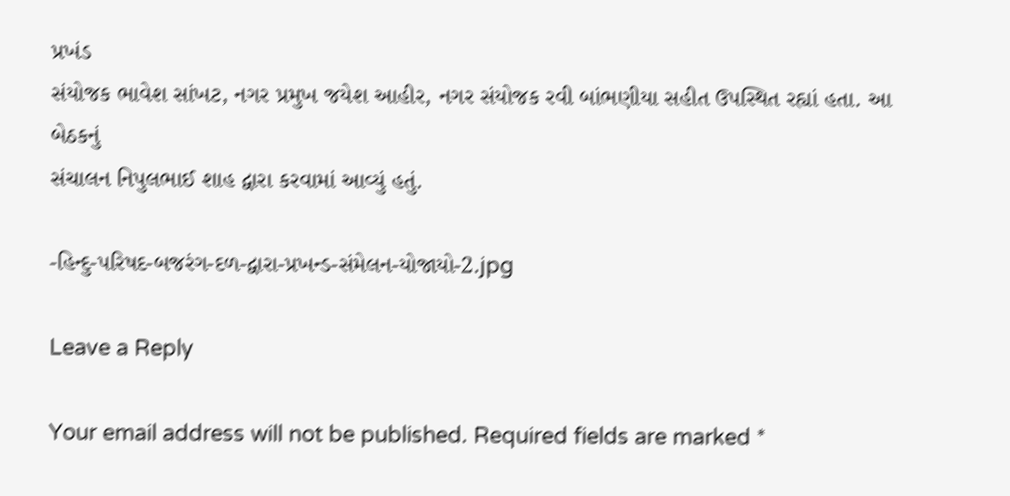પ્રખંડ
સંયોજક ભાવેશ સાંખટ, નગર પ્રમુખ જયેશ આહીર, નગર સંયોજક રવી બાંભણીયા સહીત ઉપસ્થિત રહ્યાં હતા. આ બેઠકનું
સંચાલન નિપુલભાઈ શાહ દ્વારા કરવામાં આવ્યું હતું.

-હિન્દુ-પરિષદ-બજરંગ-દળ-દ્વારા-પ્રખન્ડ-સંમેલન-યોજાયો-2.jpg

Leave a Reply

Your email address will not be published. Required fields are marked *